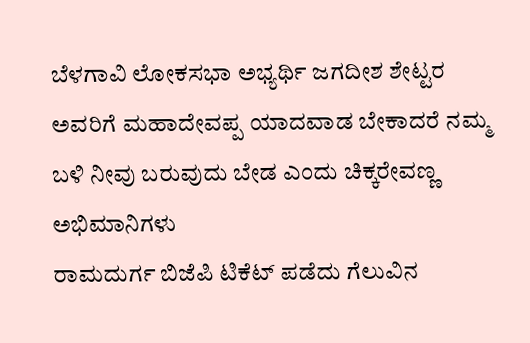ಬೆಳಗಾವಿ ಲೋಕಸಭಾ ಅಭ್ಯರ್ಥಿ ಜಗದೀಶ ಶೇಟ್ಟರ ಅವರಿಗೆ ಮಹಾದೇವಪ್ಪ ಯಾದವಾಡ ಬೇಕಾದರೆ ನಮ್ಮ ಬಳಿ ನೀವು ಬರುವುದು ಬೇಡ ಎಂದು ಚಿಕ್ಕರೇವಣ್ಣ ಅಭಿಮಾನಿಗಳು
ರಾಮದುರ್ಗ ಬಿಜೆಪಿ ಟಿಕೆಟ್ ಪಡೆದು ಗೆಲುವಿನ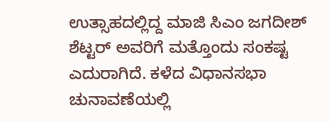ಉತ್ಸಾಹದಲ್ಲಿದ್ದ ಮಾಜಿ ಸಿಎಂ ಜಗದೀಶ್ ಶೆಟ್ಟರ್ ಅವರಿಗೆ ಮತ್ತೊಂದು ಸಂಕಷ್ಟ ಎದುರಾಗಿದೆ. ಕಳೆದ ವಿಧಾನಸಭಾ ಚುನಾವಣೆಯಲ್ಲಿ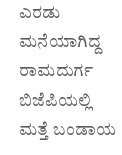ಎರಡು ಮನೆಯಾಗಿದ್ದ ರಾಮದುರ್ಗ ಬಿಜೆಪಿಯಲ್ಲಿ ಮತ್ತೆ ಬಂಡಾಯ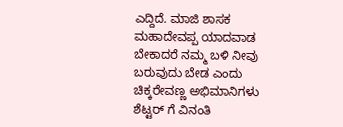ಎದ್ದಿದೆ. ಮಾಜಿ ಶಾಸಕ ಮಹಾದೇವಪ್ಪ ಯಾದವಾಡ ಬೇಕಾದರೆ ನಮ್ಮ ಬಳಿ ನೀವು ಬರುವುದು ಬೇಡ ಎಂದು ಚಿಕ್ಕರೇವಣ್ಣ ಅಭಿಮಾನಿಗಳು ಶೆಟ್ಟರ್ ಗೆ ವಿನಂತಿ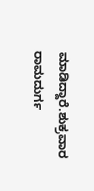ಮಾಡಿದ್ದಾರೆ.ಶುಕ್ರವಾರ ರಾಮದುರ್ಗ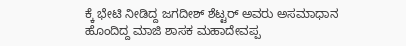ಕ್ಕೆ ಭೇಟಿ ನೀಡಿದ್ದ ಜಗದೀಶ್ ಶೆಟ್ಟರ್ ಅವರು ಅಸಮಾಧಾನ ಹೊಂದಿದ್ದ ಮಾಜಿ ಶಾಸಕ ಮಹಾದೇವಪ್ಪ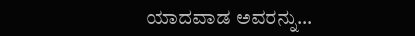ಯಾದವಾಡ ಅವರನ್ನು…